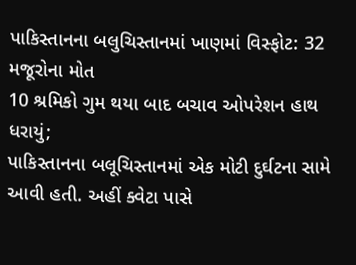પાકિસ્તાનના બલુચિસ્તાનમાં ખાણમાં વિસ્ફોટ: 32 મજૂરોના મોત
10 શ્રમિકો ગુમ થયા બાદ બચાવ ઓપરેશન હાથ ધરાયું;
પાકિસ્તાનના બલૂચિસ્તાનમાં એક મોટી દુર્ઘટના સામે આવી હતી. અહીં ક્વેટા પાસે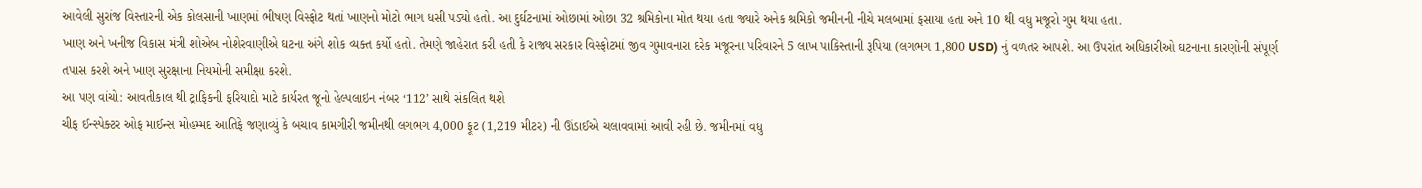આવેલી સુરાંજ વિસ્તારની એક કોલસાની ખાણમાં ભીષણ વિસ્ફોટ થતાં ખાણનો મોટો ભાગ ધસી પડ્યો હતો. આ દુર્ઘટનામાં ઓછામાં ઓછા 32 શ્રમિકોના મોત થયા હતા જ્યારે અનેક શ્રમિકો જમીનની નીચે મલબામાં ફસાયા હતા અને 10 થી વધુ મજૂરો ગુમ થયા હતા.
ખાણ અને ખનીજ વિકાસ મંત્રી શોએબ નોશેરવાણીએ ઘટના અંગે શોક વ્યક્ત કર્યો હતો. તેમણે જાહેરાત કરી હતી કે રાજ્ય સરકાર વિસ્ફોટમાં જીવ ગુમાવનારા દરેક મજૂરના પરિવારને 5 લાખ પાકિસ્તાની રૂપિયા (લગભગ 1,800 USD) નું વળતર આપશે. આ ઉપરાંત અધિકારીઓ ઘટનાના કારણોની સંપૂર્ણ તપાસ કરશે અને ખાણ સુરક્ષાના નિયમોની સમીક્ષા કરશે.
આ પણ વાંચો: આવતીકાલ થી ટ્રાફિકની ફરિયાદો માટે કાર્યરત જૂનો હેલ્પલાઇન નંબર ‘112’ સાથે સંકલિત થશે
ચીફ ઈન્સ્પેક્ટર ઓફ માઈન્સ મોહમ્મદ આતિફે જણાવ્યું કે બચાવ કામગીરી જમીનથી લગભગ 4,000 ફૂટ (1,219 મીટર) ની ઊંડાઈએ ચલાવવામાં આવી રહી છે. જમીનમાં વધુ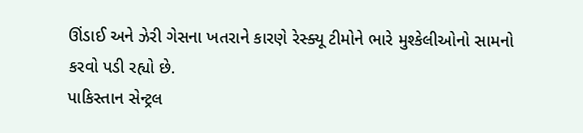ઊંડાઈ અને ઝેરી ગેસના ખતરાને કારણે રેસ્ક્યૂ ટીમોને ભારે મુશ્કેલીઓનો સામનો કરવો પડી રહ્યો છે.
પાકિસ્તાન સેન્ટ્રલ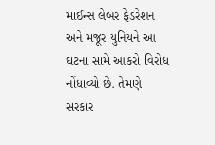માઈન્સ લેબર ફેડરેશન અને મજૂર યુનિયને આ ઘટના સામે આકરો વિરોધ નોંધાવ્યો છે. તેમણે સરકાર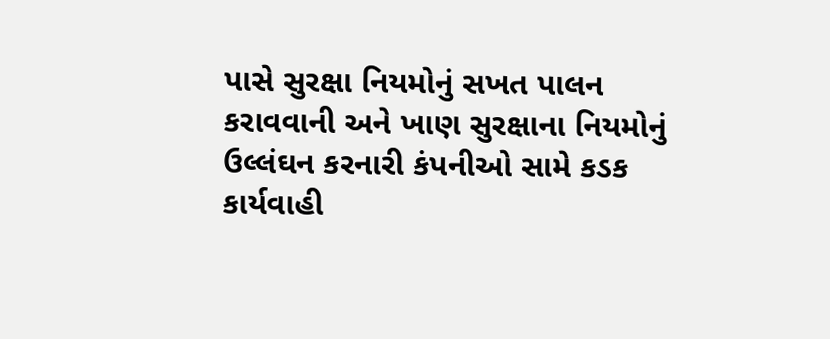પાસે સુરક્ષા નિયમોનું સખત પાલન કરાવવાની અને ખાણ સુરક્ષાના નિયમોનું ઉલ્લંઘન કરનારી કંપનીઓ સામે કડક કાર્યવાહી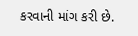કરવાની માંગ કરી છે.